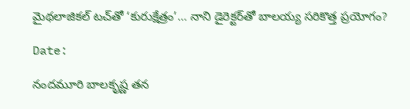మైథలాజికల్ టచ్‌తో ‘కురుక్షేత్రం’… నాని డైరెక్టర్‌తో బాలయ్య సరికొత్త ప్రయోగం?

Date:

నందమూరి బాలకృష్ణ తన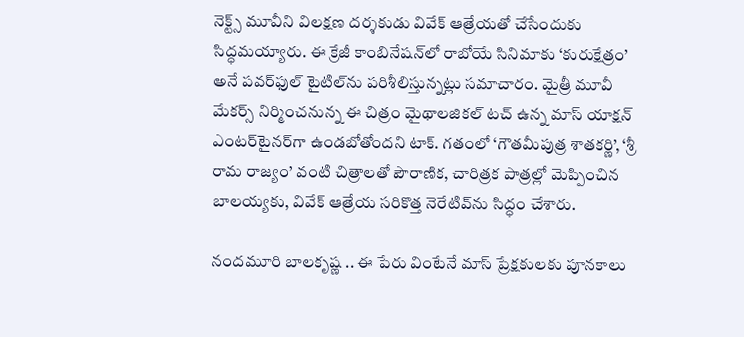నెక్ట్స్ మూవీని విలక్షణ దర్శకుడు వివేక్ ఆత్రేయతో చేసేందుకు సిద్ధమయ్యారు. ఈ క్రేజీ కాంబినేషన్‌లో రాబోయే సినిమాకు ‘కురుక్షేత్రం’ అనే పవర్‌ఫుల్ టైటిల్‌ను పరిశీలిస్తున్నట్లు సమాచారం. మైత్రీ మూవీ మేకర్స్ నిర్మించనున్న ఈ చిత్రం మైథాలజికల్ టచ్ ఉన్న మాస్ యాక్షన్ ఎంటర్‌టైనర్‌గా ఉండబోతోందని టాక్. గతంలో ‘గౌతమీపుత్ర శాతకర్ణి’, ‘శ్రీ రామ రాజ్యం’ వంటి చిత్రాలతో పౌరాణిక, చారిత్రక పాత్రల్లో మెప్పించిన బాలయ్యకు, వివేక్ ఆత్రేయ సరికొత్త నెరేటివ్‌ను సిద్ధం చేశారు.

నందమూరి బాలకృష్ణ .. ఈ పేరు వింటేనే మాస్ ప్రేక్షకులకు పూనకాలు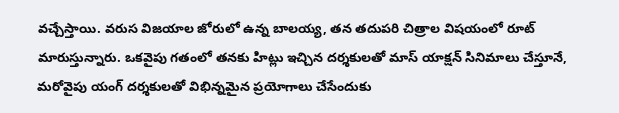వచ్చేస్తాయి. వరుస విజయాల జోరులో ఉన్న బాలయ్య, తన తదుపరి చిత్రాల విషయంలో రూట్ మారుస్తున్నారు. ఒకవైపు గతంలో తనకు హిట్లు ఇచ్చిన దర్శకులతో మాస్ యాక్షన్ సినిమాలు చేస్తూనే, మరోవైపు యంగ్ దర్శకులతో విభిన్నమైన ప్రయోగాలు చేసేందుకు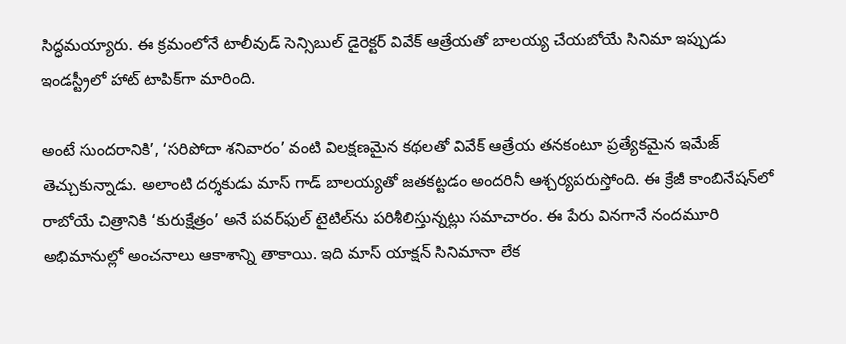సిద్ధమయ్యారు. ఈ క్రమంలోనే టాలీవుడ్ సెన్సిబుల్ డైరెక్టర్ వివేక్ ఆత్రేయతో బాలయ్య చేయబోయే సినిమా ఇప్పుడు ఇండస్ట్రీలో హాట్ టాపిక్‌గా మారింది.

అంటే సుందరానికి’, ‘సరిపోదా శనివారం’ వంటి విలక్షణమైన కథలతో వివేక్ ఆత్రేయ తనకంటూ ప్రత్యేకమైన ఇమేజ్ తెచ్చుకున్నాడు. అలాంటి దర్శకుడు మాస్ గాడ్ బాలయ్యతో జతకట్టడం అందరినీ ఆశ్చర్యపరుస్తోంది. ఈ క్రేజీ కాంబినేషన్‌లో రాబోయే చిత్రానికి ‘కురుక్షేత్రం’ అనే పవర్‌ఫుల్ టైటిల్‌ను పరిశీలిస్తున్నట్లు సమాచారం. ఈ పేరు వినగానే నందమూరి అభిమానుల్లో అంచనాలు ఆకాశాన్ని తాకాయి. ఇది మాస్ యాక్షన్ సినిమానా లేక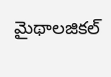మైథాలజికల్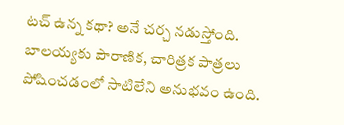టచ్ ఉన్న కథా? అనే చర్చ నడుస్తోంది. బాలయ్యకు పౌరాణిక, చారిత్రక పాత్రలు పోషించడంలో సాటిలేని అనుభవం ఉంది.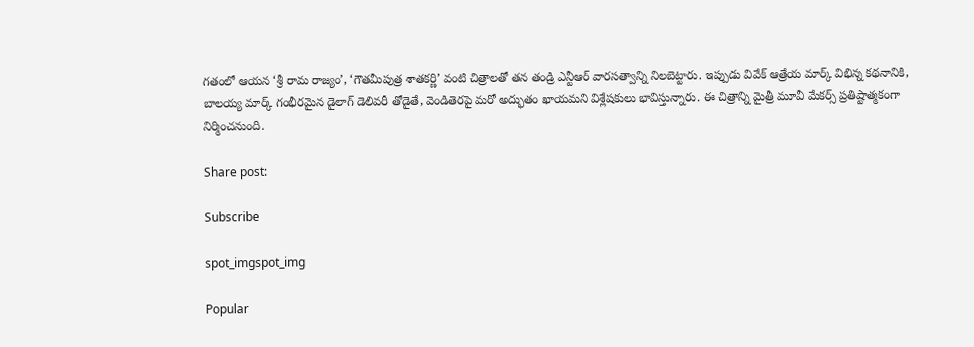గతంలో ఆయన ‘శ్రీ రామ రాజ్యం’, ‘గౌతమీపుత్ర శాతకర్ణి’ వంటి చిత్రాలతో తన తండ్రి ఎన్టీఆర్ వారసత్వాన్ని నిలబెట్టారు. ఇప్పుడు వివేక్ ఆత్రేయ మార్క్ విభిన్న కథనానికి, బాలయ్య మార్క్ గంభీరమైన డైలాగ్ డెలివరీ తోడైతే, వెండితెరపై మరో అద్భుతం ఖాయమని విశ్లేషకులు భావిస్తున్నారు. ఈ చిత్రాన్ని మైత్రీ మూవీ మేకర్స్ ప్రతిష్టాత్మకంగా నిర్మించనుంది.

Share post:

Subscribe

spot_imgspot_img

Popular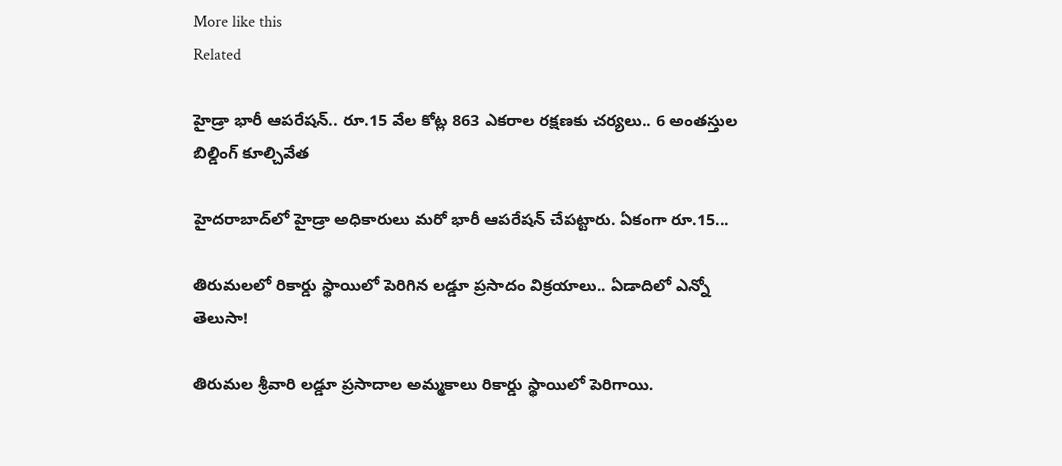More like this
Related

హైడ్రా భారీ ఆపరేషన్‌.. రూ.15 వేల కోట్ల 863 ఎకరాల రక్షణకు చర్యలు.. 6 అంతస్తుల బిల్డింగ్ కూల్చివేత

హైదరాబాద్‌లో హైడ్రా అధికారులు మరో భారీ ఆపరేషన్ చేపట్టారు. ఏకంగా రూ.15...

తిరుమలలో రికార్డు స్థాయిలో పెరిగిన లడ్డూ ప్రసాదం విక్రయాలు.. ఏడాదిలో ఎన్నో తెలుసా!

తిరుమల శ్రీవారి లడ్డూ ప్రసాదాల అమ్మకాలు రికార్డు స్థాయిలో పెరిగాయి.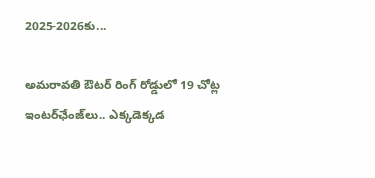2025-2026కు...

అమరావతి ఔటర్ రింగ్ రోడ్డులో 19 చోట్ల ఇంటర్‌ఛేంజ్‌లు.. ఎక్కడెక్కడ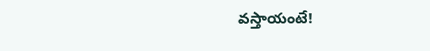వస్తాయంటే!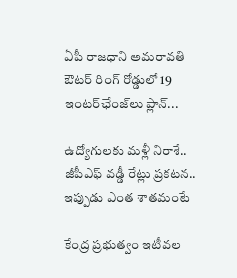ఏపీ రాజధాని అమరావతి ఔటర్ రింగ్ రోడ్డులో 19 ఇంటర్‌ఛేంజ్‌లు ప్లాన్...

ఉద్యోగులకు మళ్లీ నిరాశే.. జీపీఎఫ్ వడ్డీ రేట్లు ప్రకటన.. ఇప్పుడు ఎంత శాతమంటే

కేంద్ర ప్రభుత్వం ఇటీవల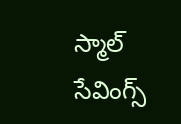స్మాల్ సేవింగ్స్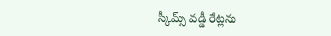స్కీమ్స్ వడ్డీ రేట్లను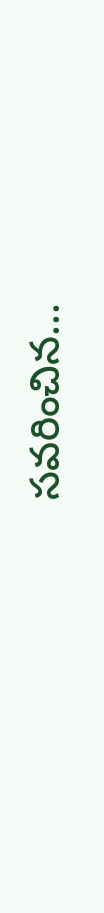సవరించిన...